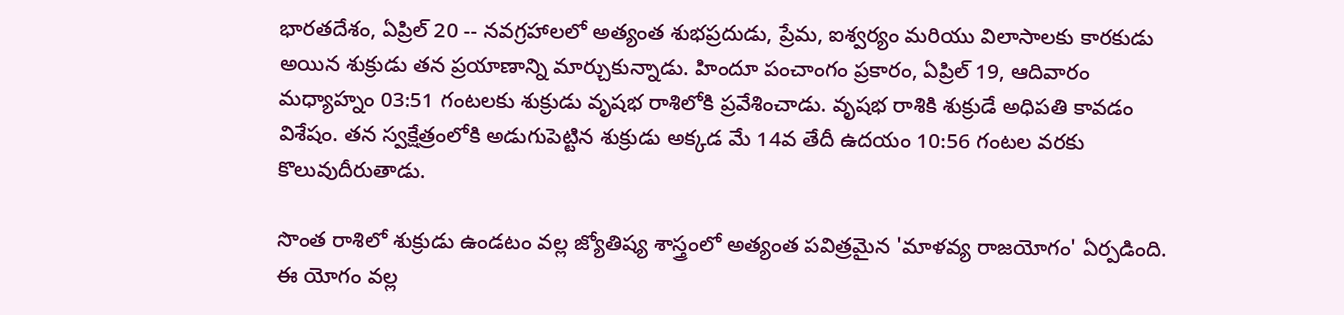భారతదేశం, ఏప్రిల్ 20 -- నవగ్రహాలలో అత్యంత శుభప్రదుడు, ప్రేమ, ఐశ్వర్యం మరియు విలాసాలకు కారకుడు అయిన శుక్రుడు తన ప్రయాణాన్ని మార్చుకున్నాడు. హిందూ పంచాంగం ప్రకారం, ఏప్రిల్ 19, ఆదివారం మధ్యాహ్నం 03:51 గంటలకు శుక్రుడు వృషభ రాశిలోకి ప్రవేశించాడు. వృషభ రాశికి శుక్రుడే అధిపతి కావడం విశేషం. తన స్వక్షేత్రంలోకి అడుగుపెట్టిన శుక్రుడు అక్కడ మే 14వ తేదీ ఉదయం 10:56 గంటల వరకు కొలువుదీరుతాడు.

సొంత రాశిలో శుక్రుడు ఉండటం వల్ల జ్యోతిష్య శాస్త్రంలో అత్యంత పవిత్రమైన 'మాళవ్య రాజయోగం' ఏర్పడింది. ఈ యోగం వల్ల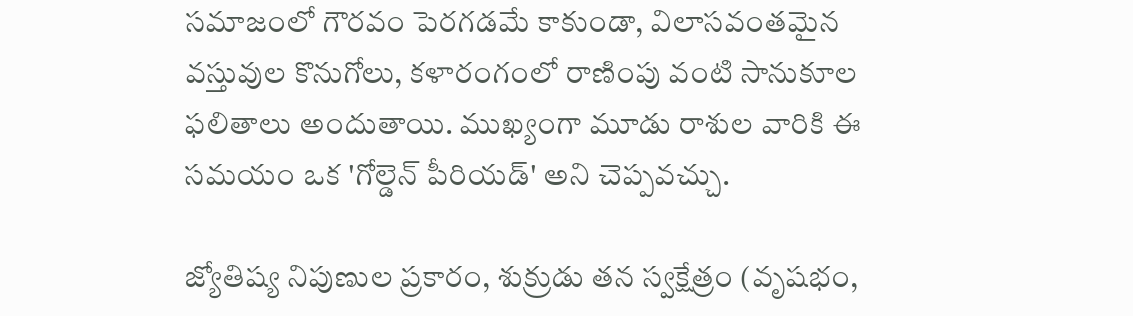సమాజంలో గౌరవం పెరగడమే కాకుండా, విలాసవంతమైన వస్తువుల కొనుగోలు, కళారంగంలో రాణింపు వంటి సానుకూల ఫలితాలు అందుతాయి. ముఖ్యంగా మూడు రాశుల వారికి ఈ సమయం ఒక 'గోల్డెన్ పీరియడ్' అని చెప్పవచ్చు.

జ్యోతిష్య నిపుణుల ప్రకారం, శుక్రుడు తన స్వక్షేత్రం (వృషభం,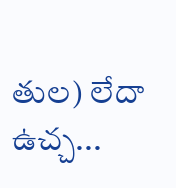తుల) లేదా ఉచ్చ...